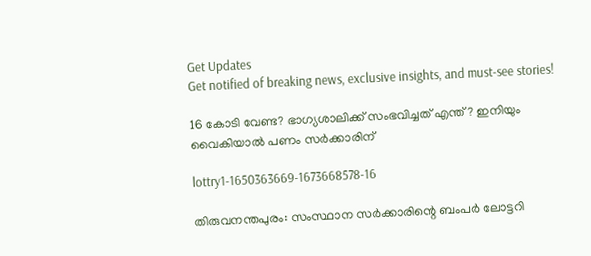Get Updates
Get notified of breaking news, exclusive insights, and must-see stories!

16 കോടി വേണ്ട? ഭാഗ്യശാലിക്ക് സംഭവിച്ചത് എന്ത്? ഇനിയും വൈകിയാൽ പണം സർക്കാരിന്

lottry1-1650363669-1673668578-16

തിരുവനന്തപുരം: സംസ്ഥാന സർക്കാരിന്റെ ബംപർ ലോട്ടറി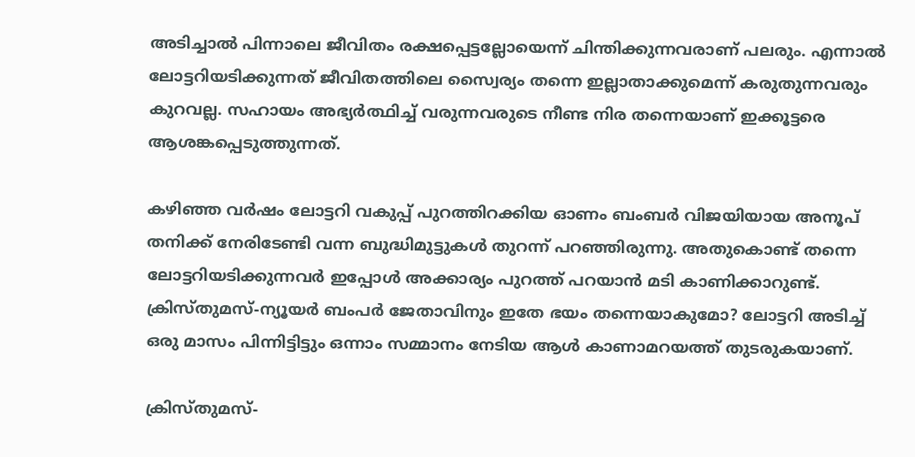അടിച്ചാൽ പിന്നാലെ ജീവിതം രക്ഷപ്പെട്ടല്ലോയെന്ന് ചിന്തിക്കുന്നവരാണ് പലരും. എന്നാൽ ലോട്ടറിയടിക്കുന്നത് ജീവിതത്തിലെ സ്വൈര്യം തന്നെ ഇല്ലാതാക്കുമെന്ന് കരുതുന്നവരും കുറവല്ല. സഹായം അഭ്യർത്ഥിച്ച് വരുന്നവരുടെ നീണ്ട നിര തന്നെയാണ് ഇക്കൂട്ടരെ ആശങ്കപ്പെടുത്തുന്നത്.

കഴിഞ്ഞ വർഷം ലോട്ടറി വകുപ്പ് പുറത്തിറക്കിയ ഓണം ബംബർ വിജയിയായ അനൂപ് തനിക്ക് നേരിടേണ്ടി വന്ന ബുദ്ധിമുട്ടുകൾ തുറന്ന് പറഞ്ഞിരുന്നു. അതുകൊണ്ട് തന്നെ ലോട്ടറിയടിക്കുന്നവർ ഇപ്പോൾ അക്കാര്യം പുറത്ത് പറയാൻ മടി കാണിക്കാറുണ്ട്. ക്രിസ്തുമസ്-ന്യൂയർ ബംപർ ജേതാവിനും ഇതേ ഭയം തന്നെയാകുമോ? ലോട്ടറി അടിച്ച് ഒരു മാസം പിന്നിട്ടിട്ടും ഒന്നാം സമ്മാനം നേടിയ ആൾ കാണാമറയത്ത് തുടരുകയാണ്.

ക്രിസ്തുമസ്-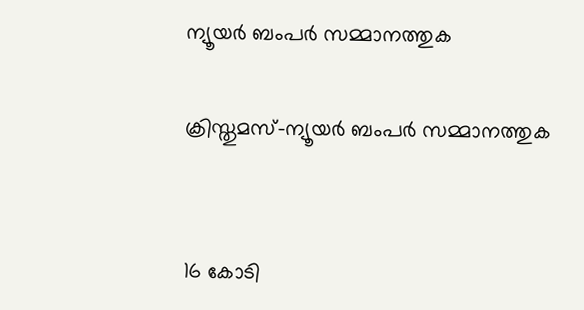ന്യൂയര്‍ ബംപര്‍ സമ്മാനത്തുക

ക്രിസ്തുമസ്-ന്യൂയര്‍ ബംപര്‍ സമ്മാനത്തുക


16 കോടി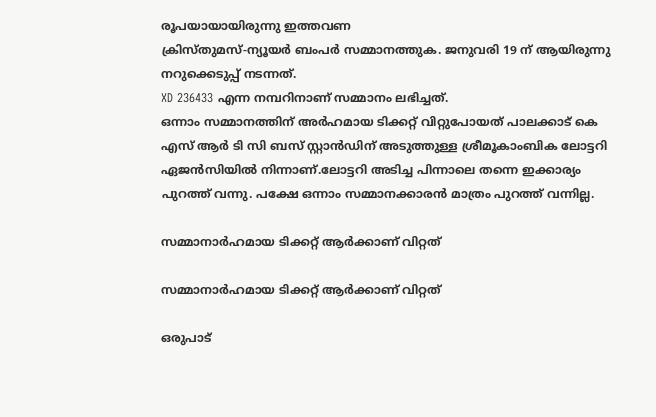രൂപയായായിരുന്നു ഇത്തവണ
ക്രിസ്തുമസ്-ന്യൂയര്‍ ബംപര്‍ സമ്മാനത്തുക. ജനുവരി 19 ന് ആയിരുന്നു നറുക്കെടുപ്പ് നടന്നത്.
XD 236433 എന്ന നമ്പറിനാണ് സമ്മാനം ലഭിച്ചത്.
ഒന്നാം സമ്മാനത്തിന് അര്‍ഹമായ ടിക്കറ്റ് വിറ്റുപോയത് പാലക്കാട് കെ എസ് ആര്‍ ടി സി ബസ് സ്റ്റാന്‍ഡിന് അടുത്തുള്ള ശ്രീമൂകാംബിക ലോട്ടറി ഏജന്‍സിയില്‍ നിന്നാണ്.ലോട്ടറി അടിച്ച പിന്നാലെ തന്നെ ഇക്കാര്യം പുറത്ത് വന്നു. പക്ഷേ ഒന്നാം സമ്മാനക്കാരൻ മാത്രം പുറത്ത് വന്നില്ല.

സമ്മാനാര്‍ഹമായ ടിക്കറ്റ് ആര്‍ക്കാണ് വിറ്റത്

സമ്മാനാര്‍ഹമായ ടിക്കറ്റ് ആര്‍ക്കാണ് വിറ്റത്

ഒരുപാട്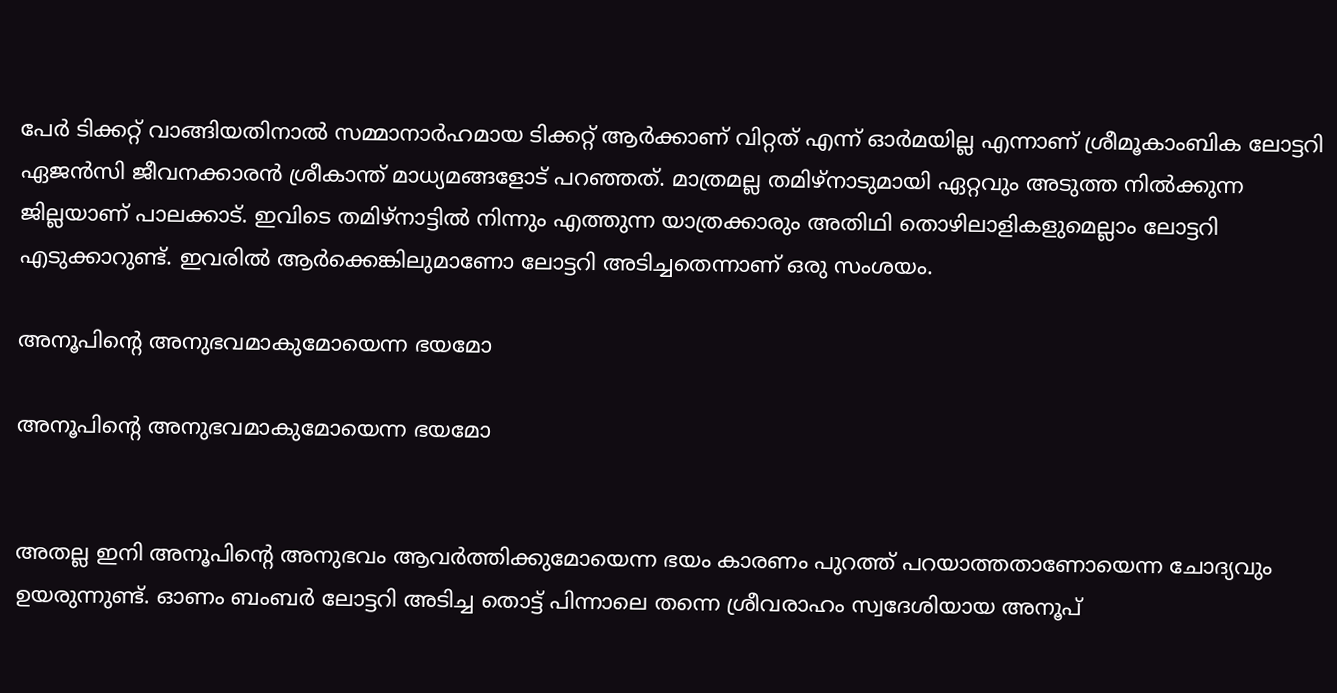പേര്‍ ടിക്കറ്റ് വാങ്ങിയതിനാല്‍ സമ്മാനാര്‍ഹമായ ടിക്കറ്റ് ആര്‍ക്കാണ് വിറ്റത് എന്ന് ഓര്‍മയില്ല എന്നാണ് ശ്രീമൂകാംബിക ലോട്ടറി ഏജന്‍സി ജീവനക്കാരന്‍ ശ്രീകാന്ത് മാധ്യമങ്ങളോട് പറഞ്ഞത്. മാത്രമല്ല തമിഴ്‌നാടുമായി ഏറ്റവും അടുത്ത നില്‍ക്കുന്ന ജില്ലയാണ് പാലക്കാട്. ഇവിടെ തമിഴ്നാട്ടിൽ നിന്നും എത്തുന്ന യാത്രക്കാരും അതിഥി തൊഴിലാളികളുമെല്ലാം ലോട്ടറി എടുക്കാറുണ്ട്. ഇവരിൽ ആർക്കെങ്കിലുമാണോ ലോട്ടറി അടിച്ചതെന്നാണ് ഒരു സംശയം.

അനൂപിന്റെ അനുഭവമാകുമോയെന്ന ഭയമോ

അനൂപിന്റെ അനുഭവമാകുമോയെന്ന ഭയമോ


അതല്ല ഇനി അനൂപിന്റെ അനുഭവം ആവർത്തിക്കുമോയെന്ന ഭയം കാരണം പുറത്ത് പറയാത്തതാണോയെന്ന ചോദ്യവും ഉയരുന്നുണ്ട്. ഓണം ബംബർ ലോട്ടറി അടിച്ച തൊട്ട് പിന്നാലെ തന്നെ ശ്രീവരാഹം സ്വദേശിയായ അനൂപ്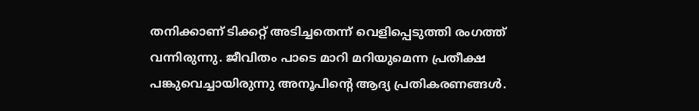തനിക്കാണ് ടിക്കറ്റ് അടിച്ചതെന്ന് വെളിപ്പെടുത്തി രംഗത്ത് വന്നിരുന്നു. ജീവിതം പാടെ മാറി മറിയുമെന്ന പ്രതീക്ഷ പങ്കുവെച്ചായിരുന്നു അനൂപിന്റെ ആദ്യ പ്രതികരണങ്ങൾ.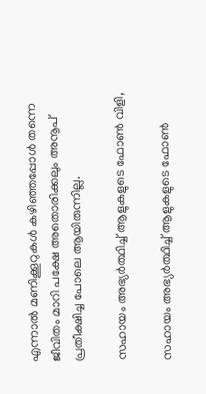എന്നാൽ മണിക്കൂറുകൾ കഴിഞ്ഞപ്പോൾ തന്നെ ജീവിതം മാറി പക്ഷേ അതൊരിക്കലും അനൂപ് പ്രതീക്ഷിച്ച പോലെ ആയിരുന്നില്ല.

സഹായം അഭ്യർത്ഥിച്ച് ആളുകളുടെ ഫോൺ വിളി,

സഹായം അഭ്യർത്ഥിച്ച് ആളുകളുടെ ഫോൺ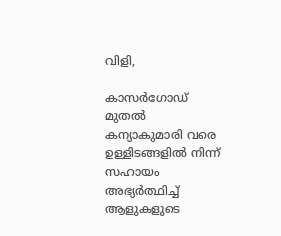വിളി,

കാസർഗോഡ് മുതൽ കന്യാകുമാരി വരെ ഉള്ളിടങ്ങളിൽ നിന്ന് സഹായം അഭ്യർത്ഥിച്ച് ആളുകളുടെ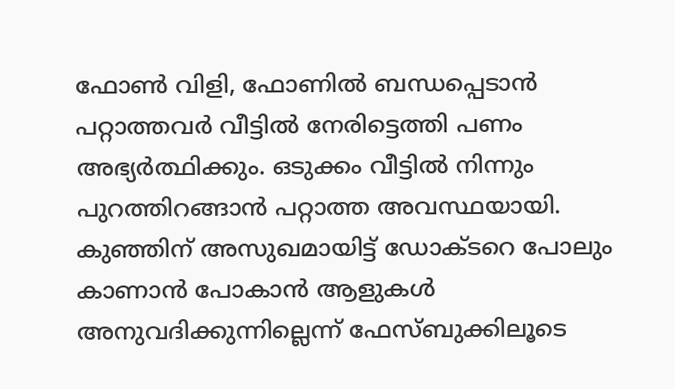ഫോൺ വിളി, ഫോണിൽ ബന്ധപ്പെടാൻ പറ്റാത്തവർ വീട്ടിൽ നേരിട്ടെത്തി പണം അഭ്യർത്ഥിക്കും. ഒടുക്കം വീട്ടിൽ‌ നിന്നും പുറത്തിറങ്ങാൻ പറ്റാത്ത അവസ്ഥയായി. കുഞ്ഞിന് അസുഖമായിട്ട് ഡോക്ടറെ പോലും കാണാൻ പോകാൻ ആളുകൾ അനുവദിക്കുന്നില്ലെന്ന് ഫേസ്ബുക്കിലൂടെ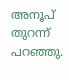അനൂപ് തുറന്ന് പറഞ്ഞു.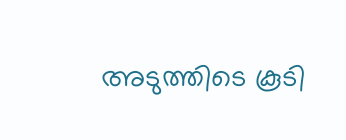അടുത്തിടെ കൂടി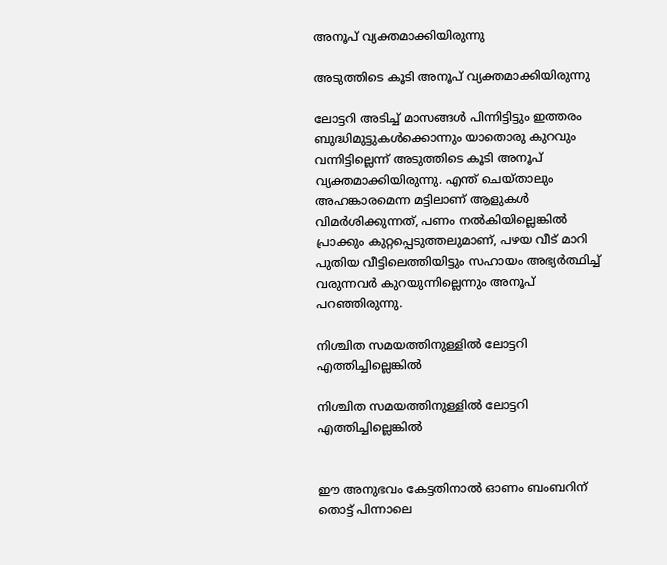അനൂപ് വ്യക്തമാക്കിയിരുന്നു

അടുത്തിടെ കൂടി അനൂപ് വ്യക്തമാക്കിയിരുന്നു

ലോട്ടറി അടിച്ച് മാസങ്ങൾ പിന്നിട്ടിട്ടും ഇത്തരം ബുദ്ധിമുട്ടുകൾക്കൊന്നും യാതൊരു കുറവും വന്നിട്ടില്ലെന്ന് അടുത്തിടെ കൂടി അനൂപ് വ്യക്തമാക്കിയിരുന്നു. എന്ത് ചെയ്താലും അഹങ്കാരമെന്ന മട്ടിലാണ് ആളുകൾ വിമർശിക്കുന്നത്, പണം നൽകിയില്ലെങ്കിൽ പ്രാക്കും കുറ്റപ്പെടുത്തലുമാണ്, പഴയ വീട് മാറി പുതിയ വീട്ടിലെത്തിയിട്ടും സഹായം അഭ്യർത്ഥിച്ച് വരുന്നവർ കുറയുന്നില്ലെന്നും അനൂപ് പറഞ്ഞിരുന്നു.

നിശ്ചിത സമയത്തിനുള്ളിൽ ലോട്ടറി എത്തിച്ചില്ലെങ്കിൽ

നിശ്ചിത സമയത്തിനുള്ളിൽ ലോട്ടറി എത്തിച്ചില്ലെങ്കിൽ


ഈ അനുഭവം കേട്ടതിനാൽ ഓണം ബംബറിന് തൊട്ട് പിന്നാലെ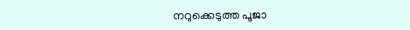നറുക്കെടുത്ത പൂജാ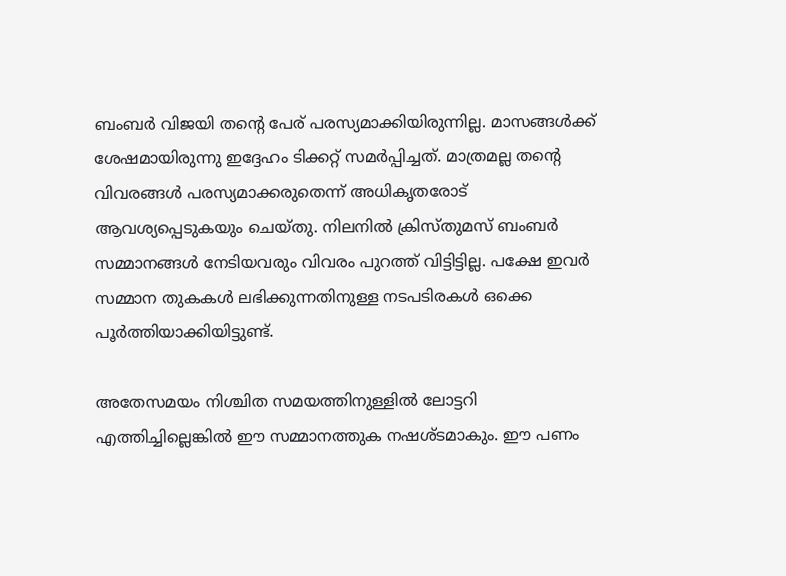ബംബർ വിജയി തന്റെ പേര് പരസ്യമാക്കിയിരുന്നില്ല. മാസങ്ങൾക്ക് ശേഷമായിരുന്നു ഇദ്ദേഹം ടിക്കറ്റ് സമർപ്പിച്ചത്. മാത്രമല്ല തന്റെ വിവരങ്ങൾ പരസ്യമാക്കരുതെന്ന് അധികൃതരോട് ആവശ്യപ്പെടുകയും ചെയ്തു. നിലനിൽ ക്രിസ്തുമസ് ബംബർ സമ്മാനങ്ങൾ നേടിയവരും വിവരം പുറത്ത് വിട്ടിട്ടില്ല. പക്ഷേ ഇവർ സമ്മാന തുകകൾ ലഭിക്കുന്നതിനുള്ള നടപടിരകൾ ഒക്കെ പൂർത്തിയാക്കിയിട്ടുണ്ട്.

അതേസമയം നിശ്ചിത സമയത്തിനുള്ളിൽ ലോട്ടറി എത്തിച്ചില്ലെങ്കിൽ ഈ സമ്മാനത്തുക നഷശ്ടമാകും. ഈ പണം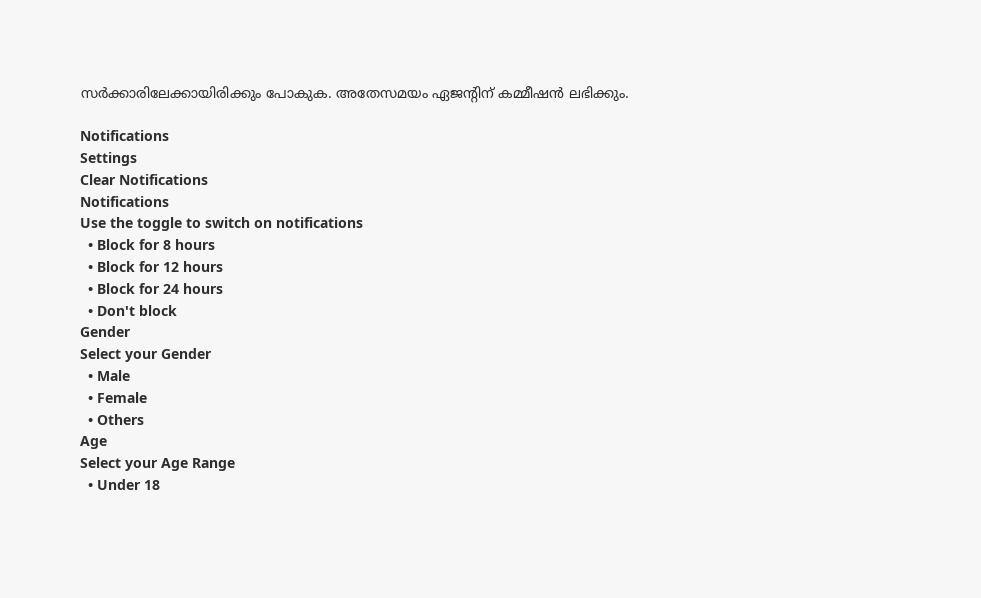സർക്കാരിലേക്കായിരിക്കും പോകുക. അതേസമയം ഏജന്റിന് കമ്മീഷൻ ലഭിക്കും.

Notifications
Settings
Clear Notifications
Notifications
Use the toggle to switch on notifications
  • Block for 8 hours
  • Block for 12 hours
  • Block for 24 hours
  • Don't block
Gender
Select your Gender
  • Male
  • Female
  • Others
Age
Select your Age Range
  • Under 18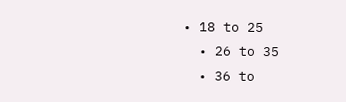• 18 to 25
  • 26 to 35
  • 36 to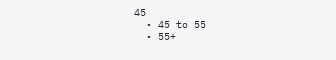45
  • 45 to 55
  • 55+